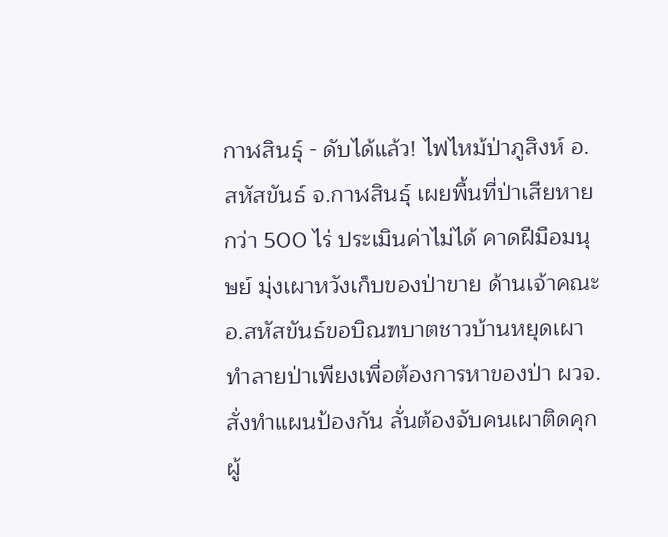กาฬสินธุ์ - ดับได้แล้ว! ไฟไหม้ป่าภูสิงห์ อ.สหัสขันธ์ จ.กาฬสินธุ์ เผยพื้นที่ป่าเสียหายกว่า 500 ไร่ ประเมินค่าไม่ได้ คาดฝีมือมนุษย์ มุ่งเผาหวังเก็บของป่าขาย ด้านเจ้าคณะอ.สหัสขันธ์ขอบิณฑบาตชาวบ้านหยุดเผาทำลายป่าเพียงเพื่อต้องการหาของป่า ผวจ.สั่งทำแผนป้องกัน ลั่นต้องจับคนเผาติดคุก
ผู้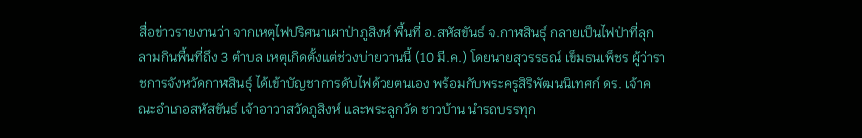สื่อข่าวรายงานว่า จากเหตุไฟปริศนาเผาป่าภูสิงห์ พื้นที่ อ.สหัสขันธ์ จ.กาฬสินธุ์ กลายเป็นไฟป่าที่ลุกลามกินพื้นที่ถึง 3 ตำบล เหตุเกิดตั้งแต่ช่วงบ่ายวานนี้ (10 มี.ค.) โดยนายสุวรรธณ์ เข็มธนเพ็ชร ผู้ว่าราชการจังหวัดกาฬสินธุ์ ได้เข้าบัญชาการดับไฟด้วยตนเอง พร้อมกับพระครูสิริพัฒนนิเทศก์ ดร. เจ้าคณะอำเภอสหัสขันธ์ เจ้าอาวาสวัดภูสิงห์ และพระลูกวัด ชาวบ้าน นำรถบรรทุก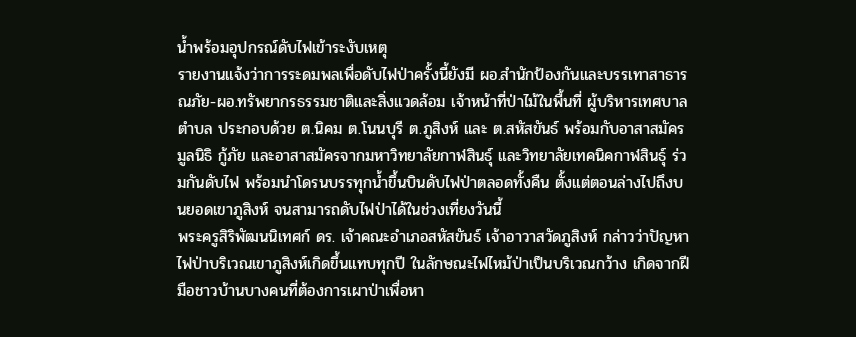น้ำพร้อมอุปกรณ์ดับไฟเข้าระงับเหตุ
รายงานแจ้งว่าการระดมพลเพื่อดับไฟป่าครั้งนี้ยังมี ผอ.สำนักป้องกันและบรรเทาสาธารณภัย-ผอ.ทรัพยากรธรรมชาติและสิ่งแวดล้อม เจ้าหน้าที่ป่าไม้ในพื้นที่ ผู้บริหารเทศบาลตำบล ประกอบด้วย ต.นิคม ต.โนนบุรี ต.ภูสิงห์ และ ต.สหัสขันธ์ พร้อมกับอาสาสมัครมูลนิธิ กู้ภัย และอาสาสมัครจากมหาวิทยาลัยกาฬสินธุ์ และวิทยาลัยเทคนิคกาฬสินธุ์ ร่วมกันดับไฟ พร้อมนำโดรนบรรทุกน้ำขึ้นบินดับไฟป่าตลอดทั้งคืน ตั้งแต่ตอนล่างไปถึงบนยอดเขาภูสิงห์ จนสามารถดับไฟป่าได้ในช่วงเที่ยงวันนี้
พระครูสิริพัฒนนิเทศก์ ดร. เจ้าคณะอำเภอสหัสขันธ์ เจ้าอาวาสวัดภูสิงห์ กล่าวว่าปัญหาไฟป่าบริเวณเขาภูสิงห์เกิดขึ้นแทบทุกปี ในลักษณะไฟไหม้ป่าเป็นบริเวณกว้าง เกิดจากฝีมือชาวบ้านบางคนที่ต้องการเผาป่าเพื่อหา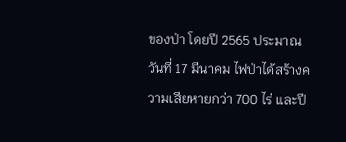ของป่า โดยปี 2565 ประมาณวันที่ 17 มีนาคม ไฟป่าได้สร้างความเสียหายกว่า 700 ไร่ และปี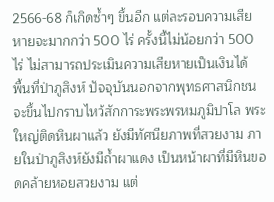2566-68 ก็เกิดซ้ำๆ ขึ้นอีก แต่ละรอบความเสียหายจะมากกว่า 500 ไร่ ครั้งนี้ไม่น้อยกว่า 500 ไร่ ไม่สามารถประเมินความเสียหายเป็นเงินได้
พื้นที่ป่าภูสิงห์ ปัจจุบันนอกจากพุทธศาสนิกชนจะขึ้นไปกราบไหว้สักการะพระพรหมภูมิปาโล พระใหญ่ติดหินผาแล้ว ยังมีทัศนียภาพที่สวยงาม ภายในป่าภูสิงห์ยังมีถ้ำผาแดง เป็นหน้าผาที่มีหินขอดคล้ายหอยสวยงาม แต่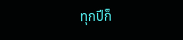ทุกปีก็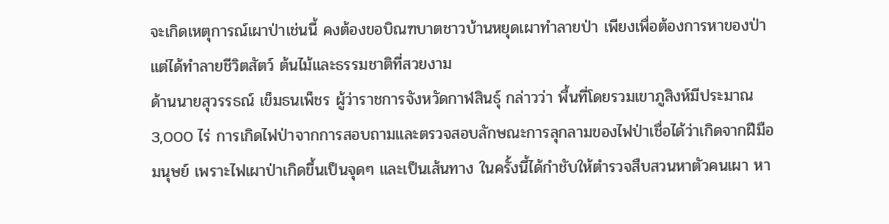จะเกิดเหตุการณ์เผาป่าเช่นนี้ คงต้องขอบิณฑบาตชาวบ้านหยุดเผาทำลายป่า เพียงเพื่อต้องการหาของป่า แต่ได้ทำลายชีวิตสัตว์ ต้นไม้และธรรมชาติที่สวยงาม
ด้านนายสุวรรธณ์ เข็มธนเพ็ชร ผู้ว่าราชการจังหวัดกาฬสินธุ์ กล่าวว่า พื้นที่โดยรวมเขาภูสิงห์มีประมาณ 3,000 ไร่ การเกิดไฟป่าจากการสอบถามและตรวจสอบลักษณะการลุกลามของไฟป่าเชื่อได้ว่าเกิดจากฝีมือมนุษย์ เพราะไฟเผาป่าเกิดขึ้นเป็นจุดๆ และเป็นเส้นทาง ในครั้งนี้ได้กำชับให้ตำรวจสืบสวนหาตัวคนเผา หา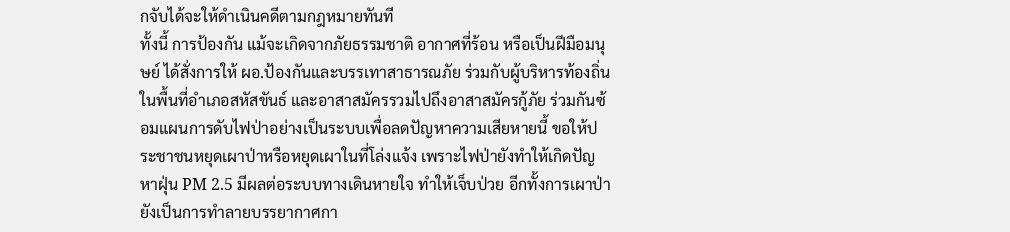กจับได้จะให้ดำเนินคดีตามกฎหมายทันที
ทั้งนี้ การป้องกัน แม้จะเกิดจากภัยธรรมชาติ อากาศที่ร้อน หรือเป็นฝีมือมนุษย์ ได้สั่งการให้ ผอ.ป้องกันและบรรเทาสาธารณภัย ร่วมกับผู้บริหารท้องถิ่นในพื้นที่อำเภอสหัสขันธ์ และอาสาสมัครรวมไปถึงอาสาสมัครกู้ภัย ร่วมกันซ้อมแผนการดับไฟป่าอย่างเป็นระบบเพื่อลดปัญหาความเสียหายนี้ ขอให้ประชาชนหยุดเผาป่าหรือหยุดเผาในที่โล่งแจ้ง เพราะไฟป่ายังทำให้เกิดปัญหาฝุ่น PM 2.5 มีผลต่อระบบทางเดินหายใจ ทำให้เจ็บป่วย อีกทั้งการเผาป่ายังเป็นการทำลายบรรยากาศกา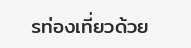รท่องเที่ยวด้วย